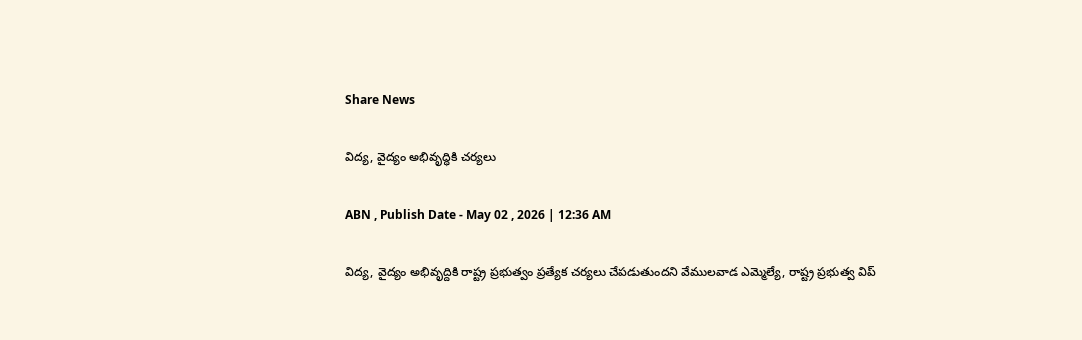Share News

విద్య, వైద్యం అభివృద్ధికి చర్యలు

ABN , Publish Date - May 02 , 2026 | 12:36 AM

విద్య, వైద్యం అభివృద్దికి రాష్ట్ర ప్రభుత్వం ప్రత్యేక చర్యలు చేపడుతుందని వేములవాడ ఎమ్మెల్యే, రాష్ట్ర ప్రభుత్వ విప్‌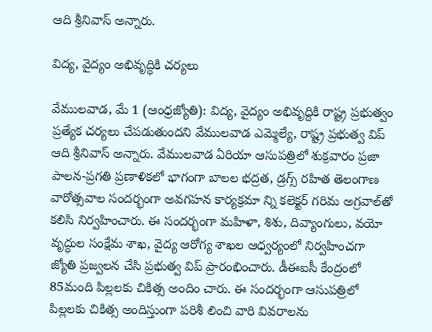ఆది శ్రీనివాస్‌ అన్నారు.

విద్య, వైద్యం అభివృద్ధికి చర్యలు

వేములవాడ, మే 1 (ఆంధ్రజ్యోతి): విద్య, వైద్యం అభివృద్దికి రాష్ట్ర ప్రభుత్వం ప్రత్యేక చర్యలు చేపడుతుందని వేములవాడ ఎమ్మెల్యే, రాష్ట్ర ప్రభుత్వ విప్‌ ఆది శ్రీనివాస్‌ అన్నారు. వేములవాడ ఏరియా ఆసుపత్రిలో శుక్రవారం ప్రజా పాలన-ప్రగతి ప్రణాళికలో భాగంగా బాలల భద్రత, డ్రగ్స్‌ రహిత తెలంగాణ వారోత్సవాల సందర్భంగా అవగహన కార్యక్రమా న్ని కలెక్టర్‌ గరిమ అగ్రవాల్‌తో కలిసి నిర్వహించారు. ఈ సందర్భంగా మహిళా, శిశు, దివ్యాంగులు, వయో వృద్ధుల సంక్షేమ శాఖ, వైద్య ఆరోగ్య శాఖల ఆధ్వర్యంలో నిర్వహించగా జ్యోతి ప్రజ్వలన చేసి ప్రభుత్వ విప్‌ ప్రారంభించారు. డీఈఐసీ కేంద్రంలో 85మంది పిల్లలకు చికిత్స అందిం చారు. ఈ సందర్భంగా ఆసుపత్రిలో పిల్లలకు చికిత్స అందిస్తుంగా పరిశీ లించి వారి వివరాలను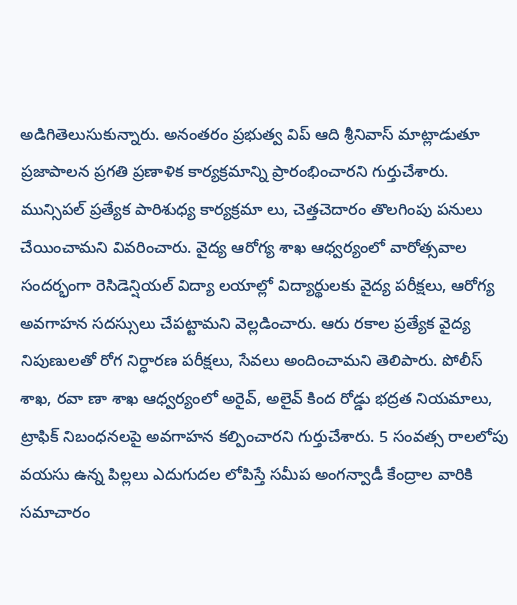అడిగితెలుసుకున్నారు. అనంతరం ప్రభుత్వ విప్‌ ఆది శ్రీనివాస్‌ మాట్లాడుతూ ప్రజాపాలన ప్రగతి ప్రణాళిక కార్యక్రమాన్ని ప్రారంభించారని గుర్తుచేశారు. మున్సిపల్‌ ప్రత్యేక పారిశుధ్య కార్యక్రమా లు, చెత్తచెదారం తొలగింపు పనులు చేయించామని వివరించారు. వైద్య ఆరోగ్య శాఖ ఆధ్వర్యంలో వారోత్సవాల సందర్భంగా రెసిడెన్షియల్‌ విద్యా లయాల్లో విద్యార్థులకు వైద్య పరీక్షలు, ఆరోగ్య అవగాహన సదస్సులు చేపట్టామని వెల్లడించారు. ఆరు రకాల ప్రత్యేక వైద్య నిపుణులతో రోగ నిర్ధారణ పరీక్షలు, సేవలు అందించామని తెలిపారు. పోలీస్‌ శాఖ, రవా ణా శాఖ ఆధ్వర్యంలో అరైవ్‌, అలైవ్‌ కింద రోడ్డు భద్రత నియమాలు, ట్రాఫిక్‌ నిబంధనలపై అవగాహన కల్పించారని గుర్తుచేశారు. 5 సంవత్స రాలలోపు వయసు ఉన్న పిల్లలు ఎదుగుదల లోపిస్తే సమీప అంగన్వాడీ కేంద్రాల వారికి సమాచారం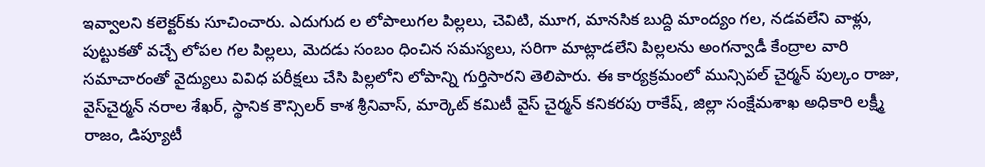ఇవ్వాలని కలెక్టర్‌కు సూచించారు. ఎదుగుద ల లోపాలుగల పిల్లలు, చెవిటి, మూగ, మానసిక బుద్ది మాంద్యం గల, నడవలేని వాళ్లు, పుట్టుకతో వచ్చే లోపల గల పిల్లలు, మెదడు సంబం ధించిన సమస్యలు, సరిగా మాట్లాడలేని పిల్లలను అంగన్వాడీ కేంద్రాల వారి సమాచారంతో వైద్యులు వివిధ పరీక్షలు చేసి పిల్లలోని లోపాన్ని గుర్తిసారని తెలిపారు. ఈ కార్యక్రమంలో మున్సిపల్‌ చైర్మన్‌ పుల్కం రాజు, వైస్‌చైర్మన్‌ నరాల శేఖర్‌, స్థానిక కౌన్సిలర్‌ కాశ శ్రీనివాస్‌, మార్కెట్‌ కమిటీ వైస్‌ చైర్మన్‌ కనికరపు రాకేష్‌, జిల్లా సంక్షేమశాఖ అధికారి లక్ష్మీ రాజం, డిప్యూటీ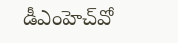డీఎంహెచ్‌వో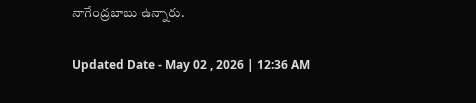నాగేంద్రబాబు ఉన్నారు.

Updated Date - May 02 , 2026 | 12:36 AM